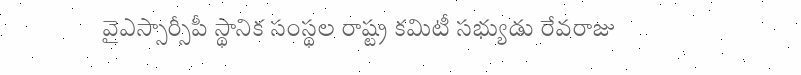వైఎస్సార్సీపీ స్థానిక సంస్థల రాష్ట్ర కమిటీ సభ్యుడు రేవరాజు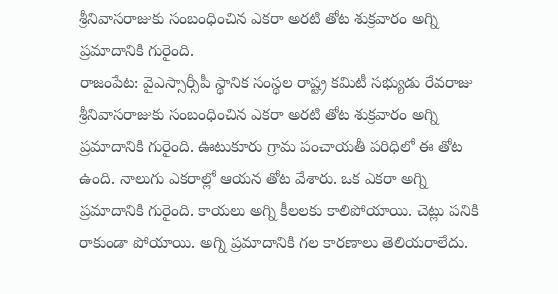శ్రీనివాసరాజుకు సంబంధించిన ఎకరా అరటి తోట శుక్రవారం అగ్ని ప్రమాదానికి గురైంది.
రాజంపేట: వైఎస్సార్సీపీ స్థానిక సంస్థల రాష్ట్ర కమిటీ సభ్యుడు రేవరాజు శ్రీనివాసరాజుకు సంబంధించిన ఎకరా అరటి తోట శుక్రవారం అగ్ని ప్రమాదానికి గురైంది. ఊటుకూరు గ్రామ పంచాయతీ పరిధిలో ఈ తోట ఉంది. నాలుగు ఎకరాల్లో ఆయన తోట వేశారు. ఒక ఎకరా అగ్ని ప్రమాదానికి గురైంది. కాయలు అగ్ని కీలలకు కాలిపోయాయి. చెట్లు పనికి రాకుండా పోయాయి. అగ్ని ప్రమాదానికి గల కారణాలు తెలియరాలేదు.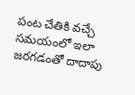పంట చేతికి వచ్చే సమయంలో ఇలా జరగడంతో దాదాపు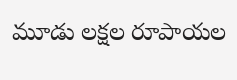మూడు లక్షల రూపాయల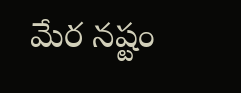మేర నష్టం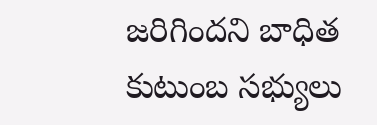జరిగిందని బాధిత కుటుంబ సభ్యులు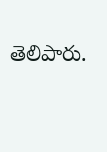తెలిపారు.